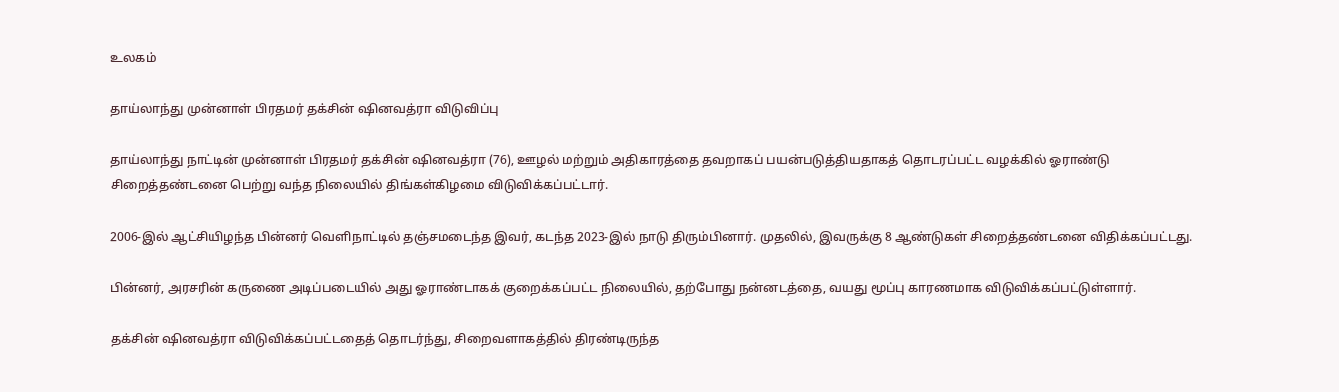உலகம்

தாய்லாந்து முன்னாள் பிரதமர் தக்சின் ஷினவத்ரா விடுவிப்பு

தாய்லாந்து நாட்டின் முன்னாள் பிரதமர் தக்சின் ஷினவத்ரா (76), ஊழல் மற்றும் அதிகாரத்தை தவறாகப் பயன்படுத்தியதாகத் தொடரப்பட்ட வழக்கில் ஓராண்டு சிறைத்தண்டனை பெற்று வந்த நிலையில் திங்கள்கிழமை விடுவிக்கப்பட்டார்.

2006-இல் ஆட்சியிழந்த பின்னர் வெளிநாட்டில் தஞ்சமடைந்த இவர், கடந்த 2023-இல் நாடு திரும்பினார். முதலில், இவருக்கு 8 ஆண்டுகள் சிறைத்தண்டனை விதிக்கப்பட்டது.

பின்னர், அரசரின் கருணை அடிப்படையில் அது ஓராண்டாகக் குறைக்கப்பட்ட நிலையில், தற்போது நன்னடத்தை, வயது மூப்பு காரணமாக விடுவிக்கப்பட்டுள்ளார்.

தக்சின் ஷினவத்ரா விடுவிக்கப்பட்டதைத் தொடர்ந்து, சிறைவளாகத்தில் திரண்டிருந்த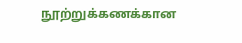நூற்றுக்கணக்கான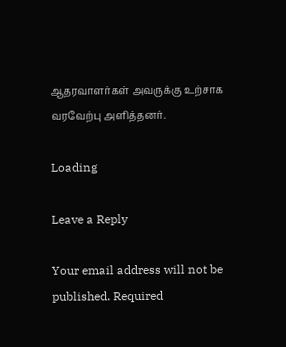ஆதரவாளர்கள் அவருக்கு உற்சாக வரவேற்பு அளித்தனர்.

Loading

Leave a Reply

Your email address will not be published. Required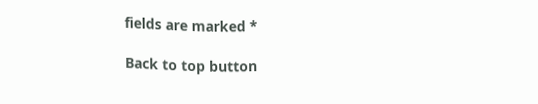fields are marked *

Back to top button